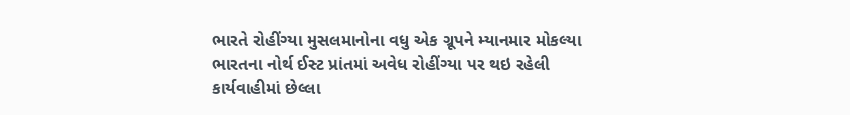ભારતે રોહીંગ્યા મુસલમાનોના વધુ એક ગ્રૂપને મ્યાનમાર મોકલ્યા
ભારતના નોર્થ ઈસ્ટ પ્રાંતમાં અવેધ રોહીંગ્યા પર થઇ રહેલી કાર્યવાહીમાં છેલ્લા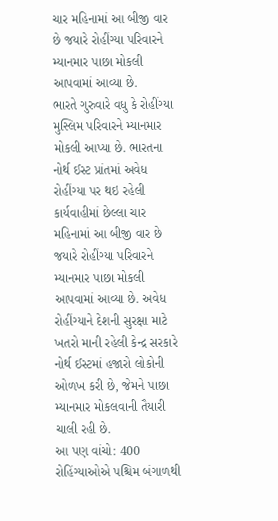ચાર મહિનામાં આ બીજી વાર છે જયારે રોહીંગ્યા પરિવારને મ્યાનમાર પાછા મોકલી આપવામાં આવ્યા છે.
ભારતે ગુરુવારે વધુ કે રોહીંગ્યા મુસ્લિમ પરિવારને મ્યાનમાર મોકલી આપ્યા છે. ભારતના નોર્થ ઈસ્ટ પ્રાંતમાં અવેધ રોહીંગ્યા પર થઇ રહેલી કાર્યવાહીમાં છેલ્લા ચાર મહિનામાં આ બીજી વાર છે જયારે રોહીંગ્યા પરિવારને મ્યાનમાર પાછા મોકલી આપવામાં આવ્યા છે. અવેધ રોહીંગ્યાને દેશની સુરક્ષા માટે ખતરો માની રહેલી કેન્દ્ર સરકારે નોર્થ ઈસ્ટમાં હજારો લોકોની ઓળખ કરી છે, જેમને પાછા મ્યાનમાર મોકલવાની તૈયારી ચાલી રહી છે.
આ પણ વાંચો: 400 રોહિંગ્યાઓએ પશ્ચિમ બંગાળથી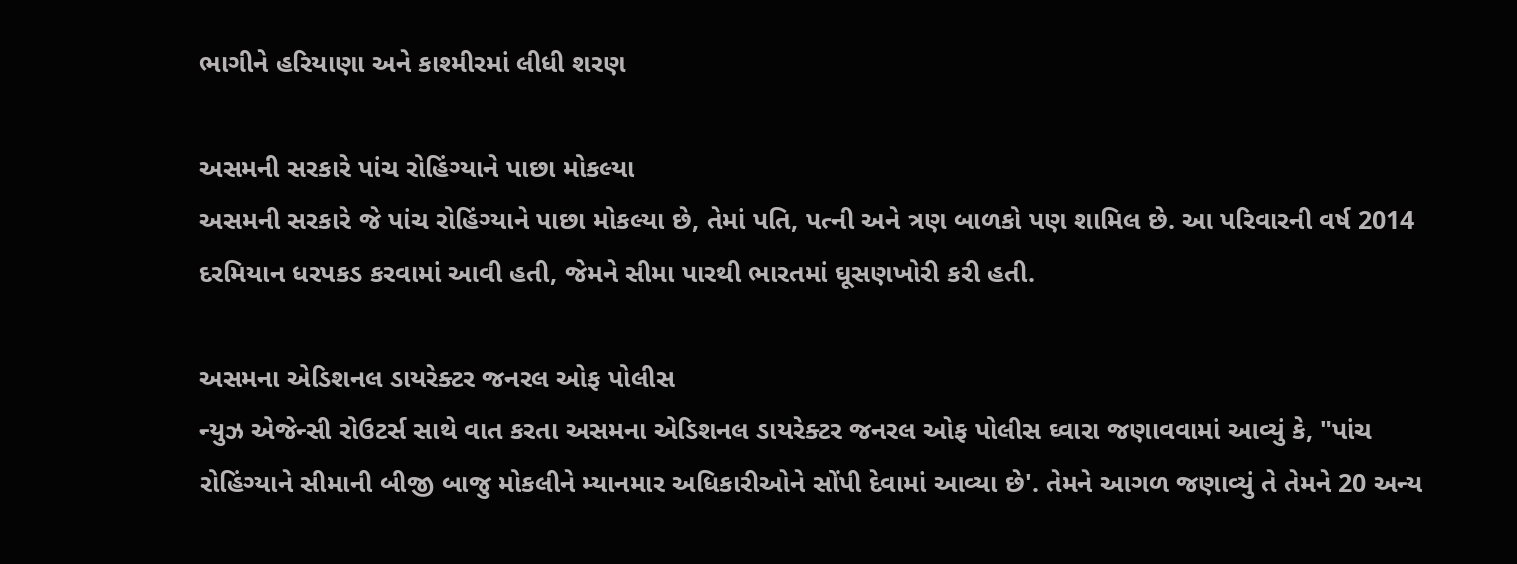ભાગીને હરિયાણા અને કાશ્મીરમાં લીધી શરણ

અસમની સરકારે પાંચ રોહિંગ્યાને પાછા મોકલ્યા
અસમની સરકારે જે પાંચ રોહિંગ્યાને પાછા મોકલ્યા છે, તેમાં પતિ, પત્ની અને ત્રણ બાળકો પણ શામિલ છે. આ પરિવારની વર્ષ 2014 દરમિયાન ધરપકડ કરવામાં આવી હતી, જેમને સીમા પારથી ભારતમાં ઘૂસણખોરી કરી હતી.

અસમના એડિશનલ ડાયરેક્ટર જનરલ ઓફ પોલીસ
ન્યુઝ એજેન્સી રોઉટર્સ સાથે વાત કરતા અસમના એડિશનલ ડાયરેક્ટર જનરલ ઓફ પોલીસ ઘ્વારા જણાવવામાં આવ્યું કે, "પાંચ રોહિંગ્યાને સીમાની બીજી બાજુ મોકલીને મ્યાનમાર અધિકારીઓને સોંપી દેવામાં આવ્યા છે'. તેમને આગળ જણાવ્યું તે તેમને 20 અન્ય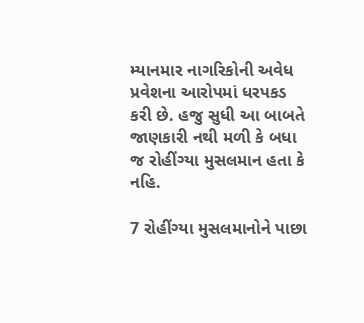મ્યાનમાર નાગરિકોની અવેધ પ્રવેશના આરોપમાં ધરપકડ કરી છે. હજુ સુધી આ બાબતે જાણકારી નથી મળી કે બધા જ રોહીંગ્યા મુસલમાન હતા કે નહિ.

7 રોહીંગ્યા મુસલમાનોને પાછા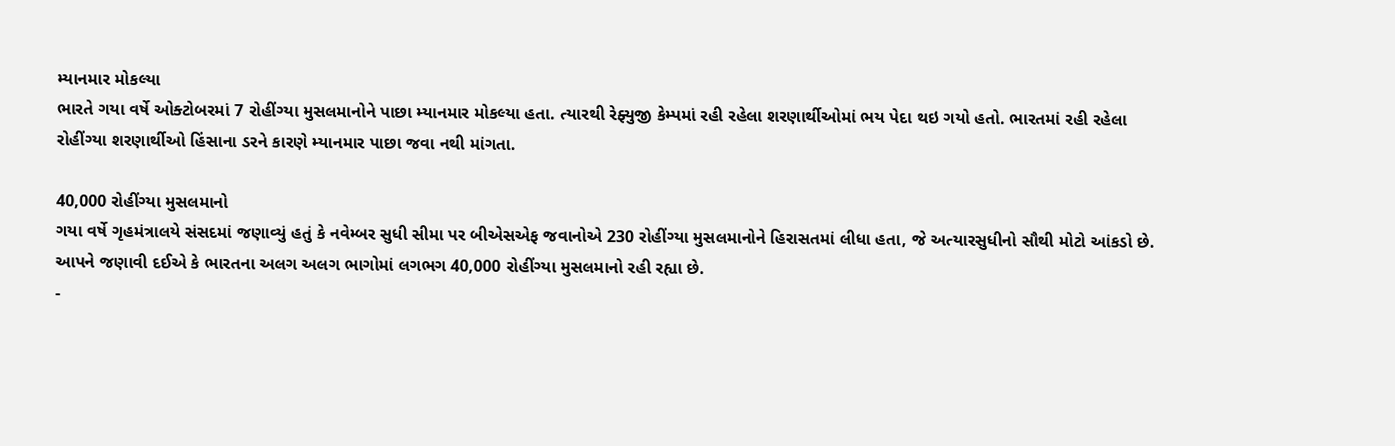મ્યાનમાર મોકલ્યા
ભારતે ગયા વર્ષે ઓક્ટોબરમાં 7 રોહીંગ્યા મુસલમાનોને પાછા મ્યાનમાર મોકલ્યા હતા. ત્યારથી રેફ્યુજી કેમ્પમાં રહી રહેલા શરણાર્થીઓમાં ભય પેદા થઇ ગયો હતો. ભારતમાં રહી રહેલા રોહીંગ્યા શરણાર્થીઓ હિંસાના ડરને કારણે મ્યાનમાર પાછા જવા નથી માંગતા.

40,000 રોહીંગ્યા મુસલમાનો
ગયા વર્ષે ગૃહમંત્રાલયે સંસદમાં જણાવ્યું હતું કે નવેમ્બર સુધી સીમા પર બીએસએફ જવાનોએ 230 રોહીંગ્યા મુસલમાનોને હિરાસતમાં લીધા હતા, જે અત્યારસુધીનો સૌથી મોટો આંકડો છે. આપને જણાવી દઈએ કે ભારતના અલગ અલગ ભાગોમાં લગભગ 40,000 રોહીંગ્યા મુસલમાનો રહી રહ્યા છે.
-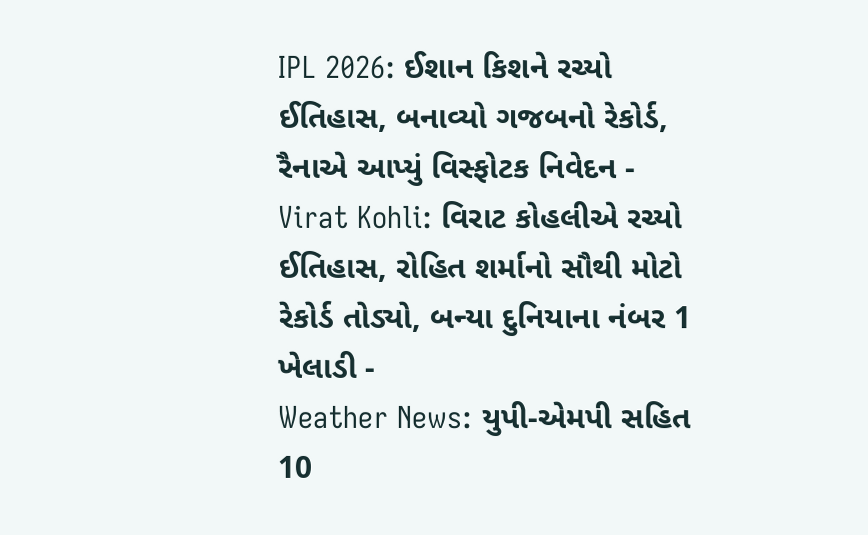IPL 2026: ઈશાન કિશને રચ્યો ઈતિહાસ, બનાવ્યો ગજબનો રેકોર્ડ, રૈનાએ આપ્યું વિસ્ફોટક નિવેદન -
Virat Kohli: વિરાટ કોહલીએ રચ્યો ઈતિહાસ, રોહિત શર્માનો સૌથી મોટો રેકોર્ડ તોડ્યો, બન્યા દુનિયાના નંબર 1 ખેલાડી -
Weather News: યુપી-એમપી સહિત 10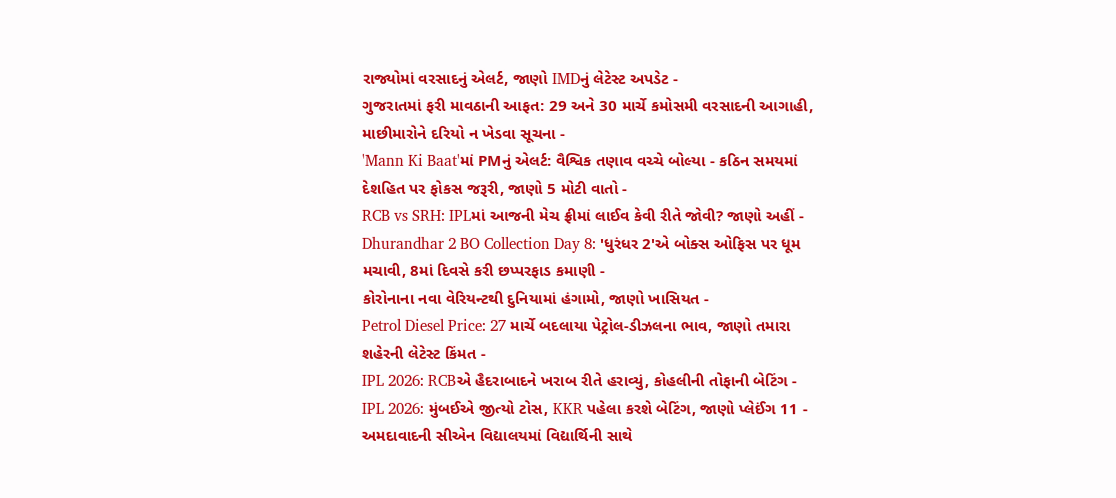રાજ્યોમાં વરસાદનું એલર્ટ, જાણો IMDનું લેટેસ્ટ અપડેટ -
ગુજરાતમાં ફરી માવઠાની આફત: 29 અને 30 માર્ચે કમોસમી વરસાદની આગાહી, માછીમારોને દરિયો ન ખેડવા સૂચના -
'Mann Ki Baat'માં PMનું એલર્ટ: વૈશ્વિક તણાવ વચ્ચે બોલ્યા - કઠિન સમયમાં દેશહિત પર ફોકસ જરૂરી, જાણો 5 મોટી વાતો -
RCB vs SRH: IPLમાં આજની મેચ ફ્રીમાં લાઈવ કેવી રીતે જોવી? જાણો અહીં -
Dhurandhar 2 BO Collection Day 8: 'ધુરંધર 2'એ બોક્સ ઓફિસ પર ધૂમ મચાવી, 8માં દિવસે કરી છપ્પરફાડ કમાણી -
કોરોનાના નવા વેરિયન્ટથી દુનિયામાં હંગામો, જાણો ખાસિયત -
Petrol Diesel Price: 27 માર્ચે બદલાયા પેટ્રોલ-ડીઝલના ભાવ, જાણો તમારા શહેરની લેટેસ્ટ કિંમત -
IPL 2026: RCBએ હૈદરાબાદને ખરાબ રીતે હરાવ્યું, કોહલીની તોફાની બેટિંગ -
IPL 2026: મુંબઈએ જીત્યો ટોસ, KKR પહેલા કરશે બેટિંગ, જાણો પ્લેઈંગ 11 -
અમદાવાદની સીએન વિદ્યાલયમાં વિદ્યાર્થિની સાથે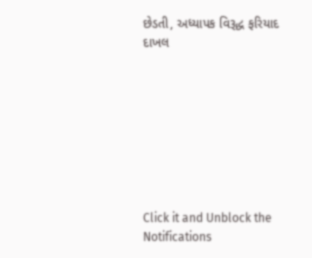છેડતી, અધ્યાપક વિરૂદ્ધ ફરિયાદ દાખલ








Click it and Unblock the Notifications